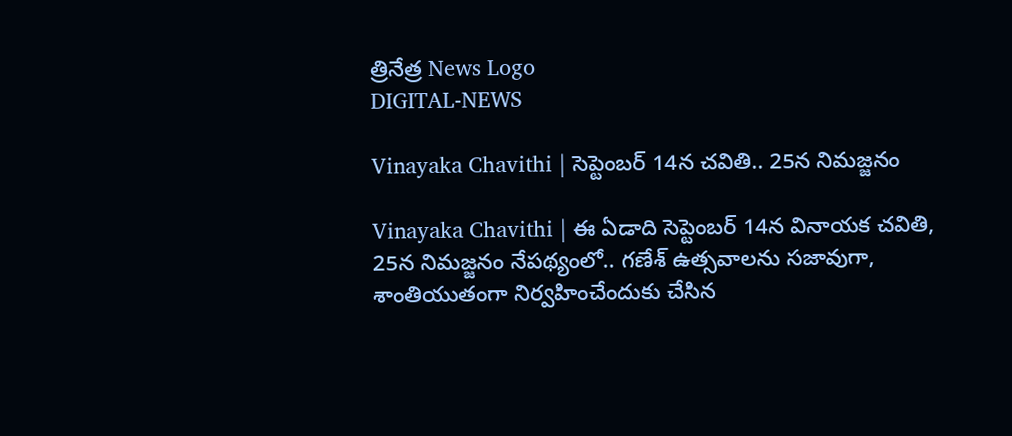త్రినేత్ర News Logo
DIGITAL-NEWS

Vinayaka Chavithi | సెప్టెంబర్ 14న చవితి.. 25న నిమజ్జనం

Vinayaka Chavithi | ఈ ఏడాది సెప్టెంబ‌ర్ 14న వినాయ‌క చ‌వితి, 25న నిమజ్జ‌నం నేప‌థ్యంలో.. గ‌ణేశ్ ఉత్స‌వాల‌ను స‌జావుగా, శాంతియుతంగా నిర్వ‌హించేందుకు చేసిన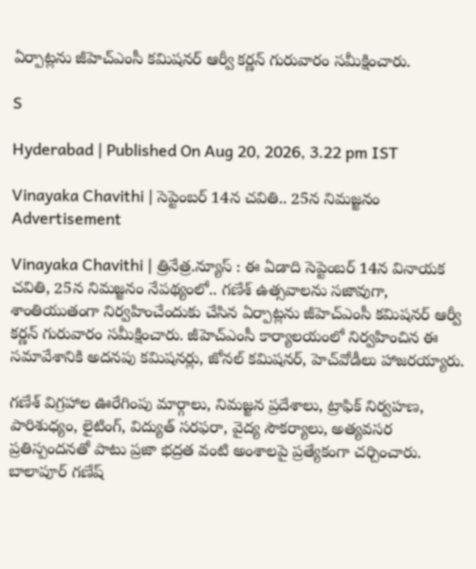ఏర్పాట్ల‌ను జీహెచ్ఎంసీ క‌మిష‌న‌ర్ ఆర్వీ క‌ర్ణ‌న్ గురువారం స‌మీక్షించారు.

S

Hyderabad | Published On Aug 20, 2026, 3.22 pm IST

Vinayaka Chavithi | సెప్టెంబర్ 14న చవితి.. 25న నిమజ్జనం
Advertisement

Vinayaka Chavithi | త్రినేత్ర‌.న్యూస్ : ఈ ఏడాది సెప్టెంబ‌ర్ 14న వినాయ‌క చ‌వితి, 25న నిమజ్జ‌నం నేప‌థ్యంలో.. గ‌ణేశ్ ఉత్స‌వాల‌ను స‌జావుగా, శాంతియుతంగా నిర్వ‌హించేందుకు చేసిన ఏర్పాట్ల‌ను జీహెచ్ఎంసీ క‌మిష‌న‌ర్ ఆర్వీ క‌ర్ణ‌న్ గురువారం స‌మీక్షించారు. జీహెచ్ఎంసీ కార్యాల‌యంలో నిర్వ‌హించిన ఈ స‌మావేశానికి అద‌న‌పు క‌మిష‌న‌ర్లు, జోన‌ల్ క‌మిష‌న‌ర్, హెచ్‌వోడీలు హాజ‌ర‌య్యారు.

గ‌ణేశ్ విగ్ర‌హాల ఊరేగింపు మార్గాలు, నిమజ్జన ప్రదేశాలు, ట్రాఫిక్ నిర్వహణ, పారిశుధ్యం, లైటింగ్, విద్యుత్ సరఫరా, వైద్య సౌకర్యాలు, అత్యవసర ప్రతిస్పందనతో పాటు ప్రజా భద్రత వంటి అంశాలపై ప్రత్యేకంగా చ‌ర్చించారు.
బాలాపూర్ గణేష్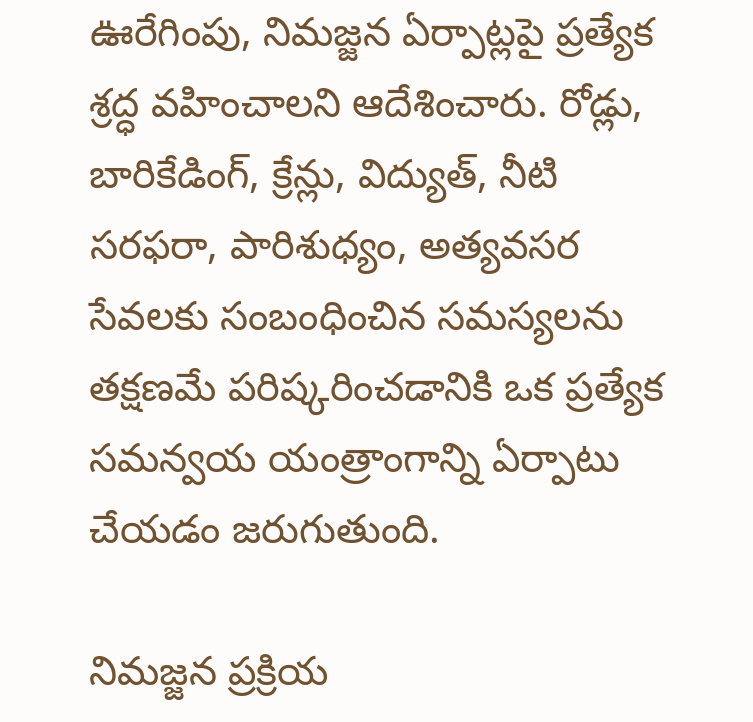ఊరేగింపు, నిమజ్జన ఏర్పాట్లపై ప్రత్యేక శ్రద్ధ వహించాల‌ని ఆదేశించారు. రోడ్లు, బారికేడింగ్, క్రేన్లు, విద్యుత్, నీటి సరఫరా, పారిశుధ్యం, అత్యవసర సేవలకు సంబంధించిన సమస్యలను తక్షణమే పరిష్కరించడానికి ఒక ప్రత్యేక సమన్వయ యంత్రాంగాన్ని ఏర్పాటు చేయడం జరుగుతుంది.

నిమ‌జ్జ‌న ప్ర‌క్రియ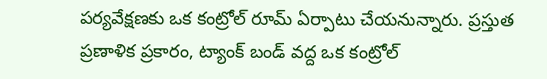పర్యవేక్షణకు ఒక కంట్రోల్ రూమ్ ఏర్పాటు చేయ‌నున్నారు. ప్రస్తుత ప్రణాళిక ప్రకారం, ట్యాంక్ బండ్ వద్ద ఒక కంట్రోల్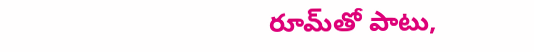రూమ్‌తో పాటు,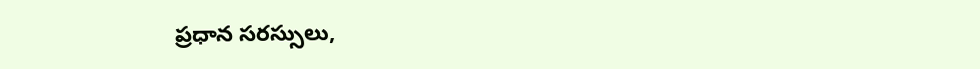ప్రధాన సరస్సులు,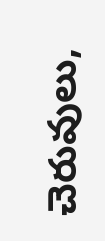చెరువులు,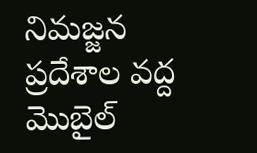నిమజ్జన ప్రదేశాల వద్ద మొబైల్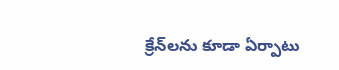క్రేన్‌లను కూడా ఏర్పాటు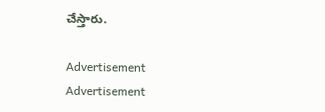చేస్తారు.

Advertisement
Advertisement